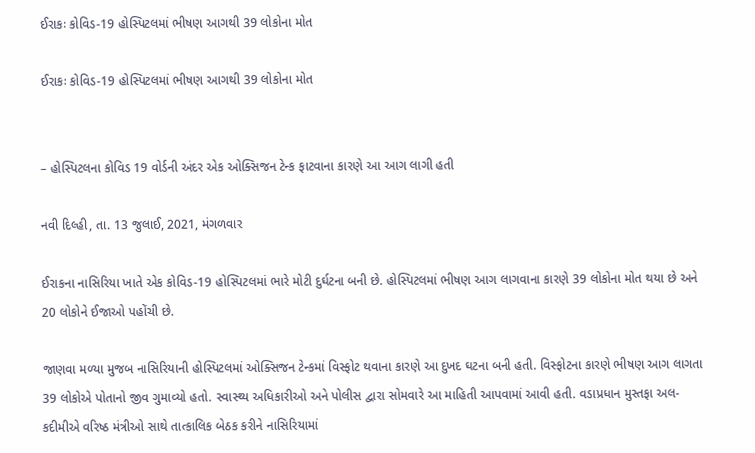ઈરાકઃ કોવિડ-19 હોસ્પિટલમાં ભીષણ આગથી 39 લોકોના મોત

ઈરાકઃ કોવિડ-19 હોસ્પિટલમાં ભીષણ આગથી 39 લોકોના મોત


– હોસ્પિટલના કોવિડ 19 વોર્ડની અંદર એક ઓક્સિજન ટેન્ક ફાટવાના કારણે આ આગ લાગી હતી

નવી દિલ્હી, તા. 13 જુલાઈ, 2021, મંગળવાર

ઈરાકના નાસિરિયા ખાતે એક કોવિડ-19 હોસ્પિટલમાં ભારે મોટી દુર્ઘટના બની છે. હોસ્પિટલમાં ભીષણ આગ લાગવાના કારણે 39 લોકોના મોત થયા છે અને 20 લોકોને ઈજાઓ પહોંચી છે.

જાણવા મળ્યા મુજબ નાસિરિયાની હોસ્પિટલમાં ઓક્સિજન ટેન્કમાં વિસ્ફોટ થવાના કારણે આ દુખદ ઘટના બની હતી. વિસ્ફોટના કારણે ભીષણ આગ લાગતા 39 લોકોએ પોતાનો જીવ ગુમાવ્યો હતો. સ્વાસ્થ્ય અધિકારીઓ અને પોલીસ દ્વારા સોમવારે આ માહિતી આપવામાં આવી હતી. વડાપ્રધાન મુસ્તફા અલ-કદીમીએ વરિષ્ઠ મંત્રીઓ સાથે તાત્કાલિક બેઠક કરીને નાસિરિયામાં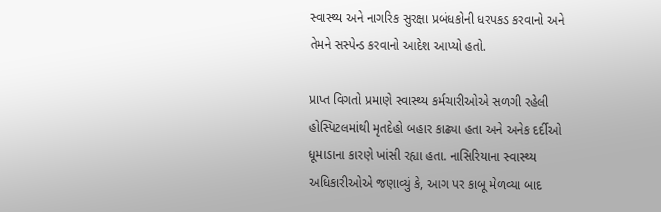સ્વાસ્થ્ય અને નાગરિક સુરક્ષા પ્રબંધકોની ધરપકડ કરવાનો અને તેમને સસ્પેન્ડ કરવાનો આદેશ આપ્યો હતો.

પ્રાપ્ત વિગતો પ્રમાણે સ્વાસ્થ્ય કર્મચારીઓએ સળગી રહેલી હોસ્પિટલમાંથી મૃતદેહો બહાર કાઢ્યા હતા અને અનેક દર્દીઓ ધૂમાડાના કારણે ખાંસી રહ્યા હતા. નાસિરિયાના સ્વાસ્થ્ય અધિકારીઓએ જણાવ્યું કે, આગ પર કાબૂ મેળવ્યા બાદ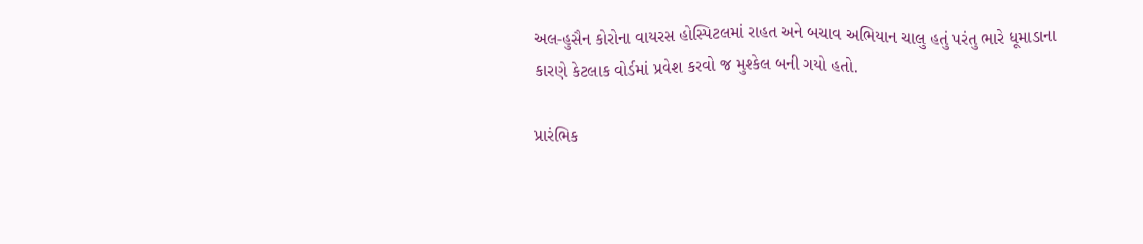અલ-હુસૈન કોરોના વાયરસ હોસ્પિટલમાં રાહત અને બચાવ અભિયાન ચાલુ હતું પરંતુ ભારે ધૂમાડાના કારણે કેટલાક વોર્ડમાં પ્રવેશ કરવો જ મુશ્કેલ બની ગયો હતો.

પ્રારંભિક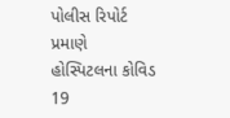પોલીસ રિપોર્ટ પ્રમાણે હોસ્પિટલના કોવિડ 19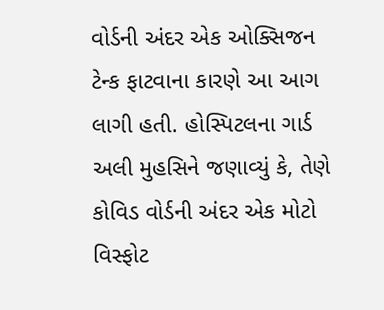વોર્ડની અંદર એક ઓક્સિજન ટેન્ક ફાટવાના કારણે આ આગ લાગી હતી. હોસ્પિટલના ગાર્ડ અલી મુહસિને જણાવ્યું કે, તેણે કોવિડ વોર્ડની અંદર એક મોટો વિસ્ફોટ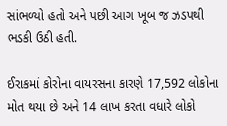સાંભળ્યો હતો અને પછી આગ ખૂબ જ ઝડપથી ભડકી ઉઠી હતી.

ઈરાકમાં કોરોના વાયરસના કારણે 17,592 લોકોના મોત થયા છે અને 14 લાખ કરતા વધારે લોકો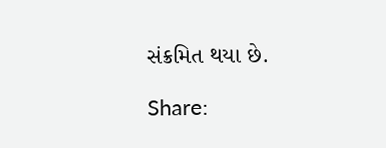સંક્રમિત થયા છે.

Share: